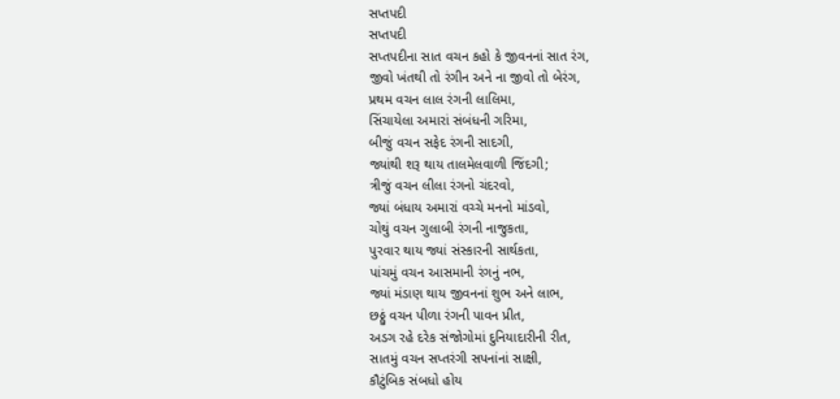સપ્તપદી
સપ્તપદી
સપ્તપદીના સાત વચન કહો કે જીવનનાં સાત રંગ,
જીવો ખંતથી તો રંગીન અને ના જીવો તો બેરંગ,
પ્રથમ વચન લાલ રંગની લાલિમા,
સિંચાયેલા અમારાં સંબંધની ગરિમા,
બીજું વચન સફેદ રંગની સાદગી,
જ્યાંથી શરૂ થાય તાલમેલવાળી જિંદગી;
ત્રીજું વચન લીલા રંગનો ચંદરવો,
જ્યાં બંધાય અમારાં વચ્ચે મનનો માંડવો,
ચોથું વચન ગુલાબી રંગની નાજુકતા,
પુરવાર થાય જ્યાં સંસ્કારની સાર્થકતા,
પાંચમું વચન આસમાની રંગનું નભ,
જ્યાં મંડાણ થાય જીવનનાં શુભ અને લાભ,
છઠ્ઠું વચન પીળા રંગની પાવન પ્રીત,
અડગ રહે દરેક સંજોગોમાં દુનિયાદારીની રીત,
સાતમું વચન સપ્તરંગી સપનાંનાં સાક્ષી,
કૌટુંબિક સંબધો હોય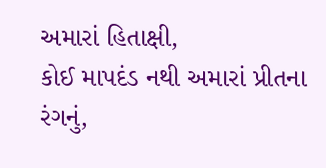અમારાં હિતાક્ષી,
કોઈ માપદંડ નથી અમારાં પ્રીતના રંગનું,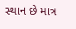સ્થાન છે માત્ર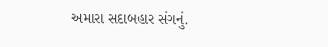અમારા સદાબહાર સંગનું.